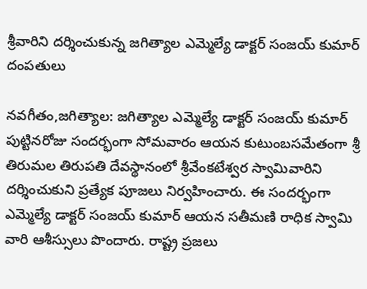శ్రీవారిని దర్శించుకున్న జగిత్యాల ఎమ్మెల్యే డాక్టర్ సంజయ్ కుమార్ దంపతులు

నవగీతం,జగిత్యాల: జగిత్యాల ఎమ్మెల్యే డాక్టర్ సంజయ్ కుమార్ పుట్టినరోజు సందర్భంగా సోమవారం ఆయన కుటుంబసమేతంగా శ్రీ తిరుమల తిరుపతి దేవస్థానంలో శ్రీవేంకటేశ్వర స్వామివారిని దర్శించుకుని ప్రత్యేక పూజలు నిర్వహించారు. ఈ సందర్భంగా ఎమ్మెల్యే డాక్టర్ సంజయ్ కుమార్ ఆయన సతీమణి రాధిక స్వామి వారి ఆశీస్సులు పొందారు. రాష్ట్ర ప్రజలు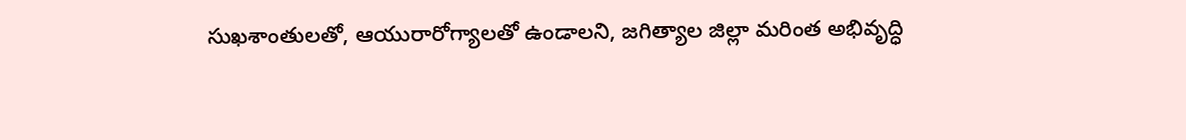సుఖశాంతులతో, ఆయురారోగ్యాలతో ఉండాలని, జగిత్యాల జిల్లా మరింత అభివృద్ధి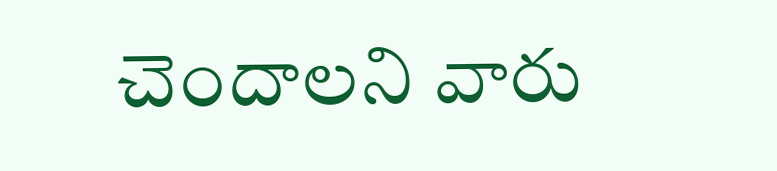చెందాలని వారు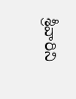శ్రీవారిని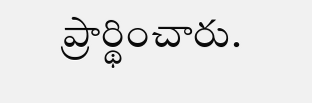ప్రార్థించారు.